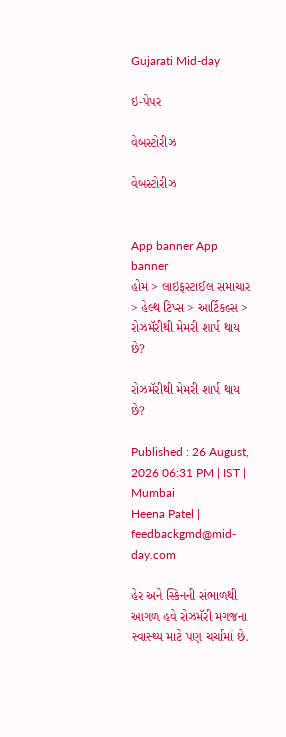Gujarati Mid-day

ઇ-પેપર

વેબસ્ટોરીઝ

વેબસ્ટોરીઝ


App banner App banner
હોમ > લાઇફસ્ટાઈલ સમાચાર > હેલ્થ ટિપ્સ > આર્ટિકલ્સ > રોઝમૅરીથી મેમરી શાર્પ થાય છે?

રોઝમૅરીથી મેમરી શાર્પ થાય છે?

Published : 26 August, 2026 06:31 PM | IST | Mumbai
Heena Patel | feedbackgmd@mid-day.com

હેર અને સ્કિનની સંભાળથી આગળ હવે રોઝમૅરી મગજના સ્વાસ્થ્ય માટે પણ ચર્ચામાં છે.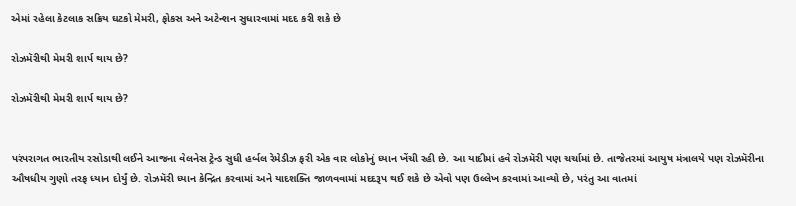એમાં રહેલા કેટલાક સક્રિય ઘટકો મેમરી, ફોકસ અને અટેન્શન સુધારવામાં મદદ કરી શકે છે

રોઝમૅરીથી મેમરી શાર્પ થાય છે?

રોઝમૅરીથી મેમરી શાર્પ થાય છે?


પરંપરાગત ભારતીય રસોડાથી લઈને આજના વેલનેસ ટ્રેન્ડ સુધી હર્બલ રેમેડીઝ ફરી એક વાર લોકોનું ધ્યાન ખેંચી રહી છે. આ યાદીમાં હવે રોઝમૅરી પણ ચર્ચામાં છે. તાજેતરમાં આયુષ મંત્રાલયે પણ રોઝમૅરીના ઔષધીય ગુણો તરફ ધ્યાન દોર્યું છે. રોઝમૅરી ધ્યાન કેન્દ્રિત કરવામાં અને યાદશક્તિ જાળવવામાં મદદરૂપ થઈ શકે છે એવો પણ ઉલ્લેખ કરવામાં આવ્યો છે, પરંતુ આ વાતમાં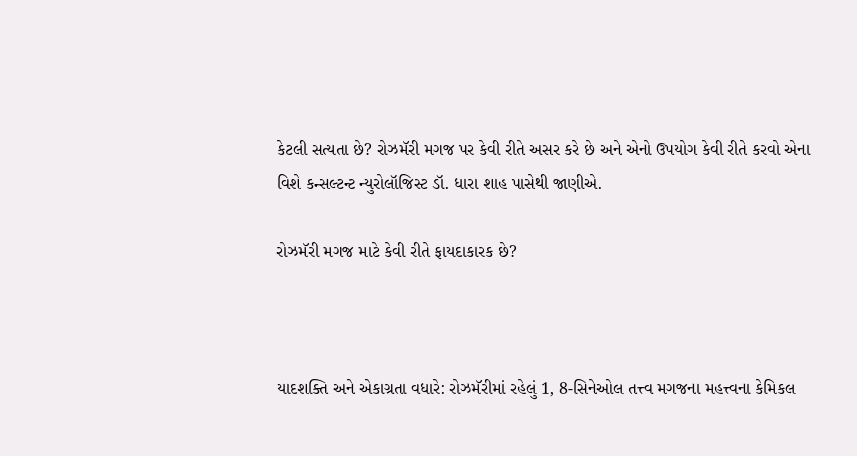કેટલી સત્યતા છે? રોઝમૅરી મગજ પર કેવી રીતે અસર કરે છે અને એનો ઉપયોગ કેવી રીતે કરવો એના વિશે કન્સલ્ટન્ટ ન્યુરોલૉજિસ્ટ ડૉ. ધારા શાહ પાસેથી જાણીએ.

રોઝમૅરી મગજ માટે કેવી રીતે ફાયદાકારક છે?



યાદશક્તિ અને એકાગ્રતા વધારે: રોઝમૅરીમાં રહેલું 1, 8-સિનેઓલ તત્ત્વ મગજના મહત્ત્વના કેમિકલ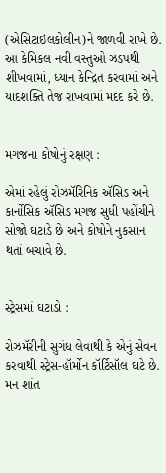(એસિટાઇલકોલીન)ને જાળવી રાખે છે. આ કેમિકલ નવી વસ્તુઓ ઝડપથી શીખવામાં, ધ્યાન કેન્દ્રિત કરવામાં અને યાદશક્તિ તેજ રાખવામાં મદદ કરે છે.


મગજના કોષોનું રક્ષણ :

એમાં રહેલું રોઝમૅરિનિક ઍસિડ અને કાર્નોસિક ઍસિડ મગજ સુધી પહોંચીને સોજો ઘટાડે છે અને કોષોને નુકસાન થતાં બચાવે છે.


સ્ટ્રેસમાં ઘટાડો :

રોઝમૅરીની સુગંધ લેવાથી કે એનું સેવન કરવાથી સ્ટ્રેસ-હૉર્મોન કૉર્ટિસૉલ ઘટે છે. મન શાંત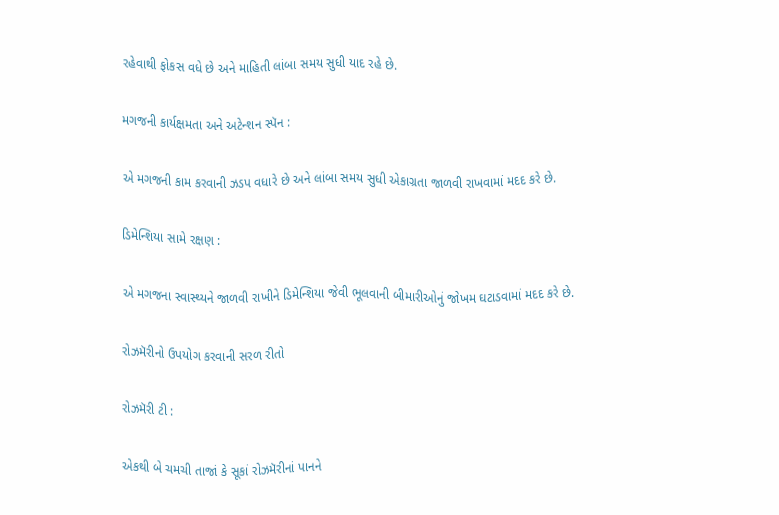રહેવાથી ફોકસ વધે છે અને માહિતી લાંબા સમય સુધી યાદ રહે છે.

મગજની કાર્યક્ષમતા અને અટેન્શન સ્પૅન :

એ મગજની કામ કરવાની ઝડપ વધારે છે અને લાંબા સમય સુધી એકાગ્રતા જાળવી રાખવામાં મદદ કરે છે.

ડિમેન્શિયા સામે રક્ષણ :

એ મગજના સ્વાસ્થ્યને જાળવી રાખીને ડિમેન્શિયા જેવી ભૂલવાની બીમારીઓનું જોખમ ઘટાડવામાં મદદ કરે છે.

રોઝમૅરીનો ઉપયોગ કરવાની સરળ રીતો

રોઝમૅરી ટી :

એકથી બે ચમચી તાજાં કે સૂકાં રોઝમૅરીનાં પાનને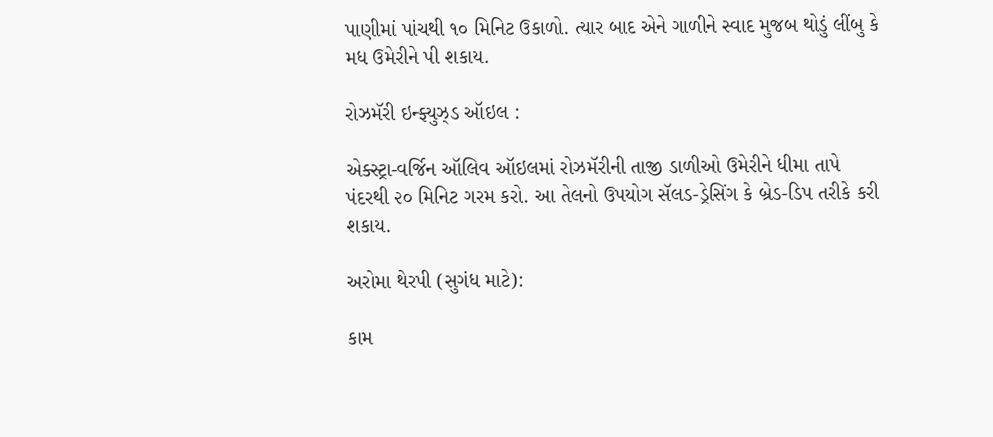પાણીમાં પાંચથી ૧૦ મિનિટ ઉકાળો. ત્યાર બાદ એને ગાળીને સ્વાદ મુજબ થોડું લીંબુ કે મધ ઉમેરીને પી શકાય.

રોઝમૅરી ઇન્ફ્યુઝ્ડ ઑઇલ :

એક્સ્ટ્રા-વર્જિન ઑલિવ ઑઇલમાં રોઝમૅરીની તાજી ડાળીઓ ઉમેરીને ધીમા તાપે પંદરથી ૨૦ મિનિટ ગરમ કરો. આ તેલનો ઉપયોગ સૅલડ-ડ્રેસિંગ કે બ્રેડ-ડિપ તરીકે કરી શકાય.

અરોમા થેરપી (સુગંધ માટે):

કામ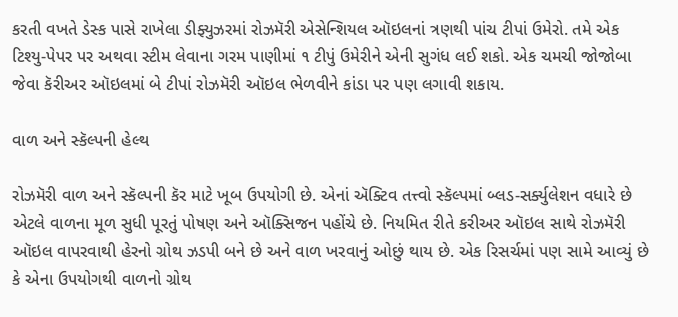કરતી વખતે ડેસ્ક પાસે રાખેલા ડીફ્યુઝરમાં રોઝમૅરી એસેન્શિયલ ઑઇલનાં ત્રણથી પાંચ ટીપાં ઉમેરો. તમે એક ટિશ્યુ-પેપર પર અથવા સ્ટીમ લેવાના ગરમ પાણીમાં ૧ ટીપું ઉમેરીને એની સુગંધ લઈ શકો. એક ચમચી જોજોબા જેવા કૅરીઅર ઑઇલમાં બે ટીપાં રોઝમૅરી ઑઇલ ભેળવીને કાંડા પર પણ લગાવી શકાય.

વાળ અને સ્કૅલ્પની હેલ્થ

રોઝમૅરી વાળ અને સ્કૅલ્પની કૅર માટે ખૂબ ઉપયોગી છે. એનાં ઍક્ટિવ તત્ત્વો સ્કૅલ્પમાં બ્લડ-સર્ક્યુલેશન વધારે છે એટલે વાળના મૂળ સુધી પૂરતું પોષણ અને ઑક્સિજન પહોંચે છે. નિયમિત રીતે કરીઅર ઑઇલ સાથે રોઝમૅરી ઑઇલ વાપરવાથી હેરનો ગ્રોથ ઝડપી બને છે અને વાળ ખરવાનું ઓછું થાય છે. એક રિસર્ચમાં પણ સામે આવ્યું છે કે એના ઉપયોગથી વાળનો ગ્રોથ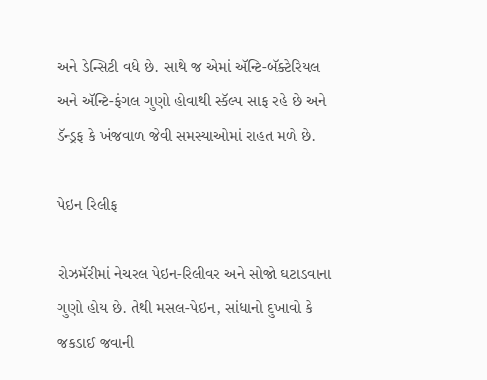અને ડેન્સિટી વધે છે. સાથે જ એમાં ઍન્ટિ-બૅક્ટેરિયલ અને ઍન્ટિ-ફંગલ ગુણો હોવાથી સ્કૅલ્પ સાફ રહે છે અને ડૅન્ડ્રફ કે ખંજવાળ જેવી સમસ્યાઓમાં રાહત મળે છે.

પેઇન રિલીફ

રોઝમૅરીમાં નેચરલ પેઇન-રિલીવર અને સોજો ઘટાડવાના ગુણો હોય છે. તેથી મસલ-પેઇન, સાંધાનો દુખાવો કે જકડાઈ જવાની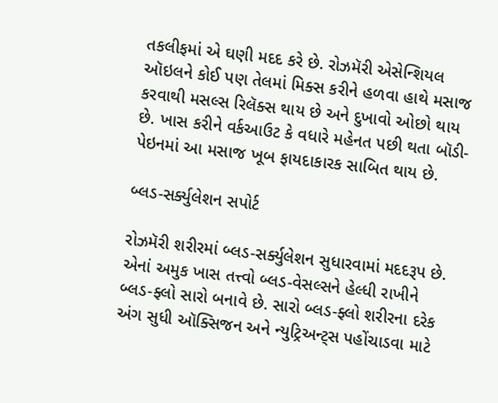તકલીફમાં એ ઘણી મદદ કરે છે. રોઝમૅરી એસેન્શિયલ ઑઇલને કોઈ પણ તેલમાં મિક્સ કરીને હળવા હાથે મસાજ કરવાથી મસલ્સ રિલૅક્સ થાય છે અને દુખાવો ઓછો થાય છે. ખાસ કરીને વર્કઆઉટ કે વધારે મહેનત પછી થતા બૉડી-પેઇનમાં આ મસાજ ખૂબ ફાયદાકારક સાબિત થાય છે.

બ્લડ-સર્ક્યુલેશન સપોર્ટ

રોઝમૅરી શરીરમાં બ્લડ-સર્ક્યુલેશન સુધારવામાં મદદરૂપ છે. એનાં અમુક ખાસ તત્ત્વો બ્લડ-વેસલ્સને હેલ્ધી રાખીને બ્લડ-ફ્લો સારો બનાવે છે. સારો બ્લડ-ફ્લો શરીરના દરેક અંગ સુધી ઑક્સિજન અને ન્યુટ્રિઅન્ટ્સ પહોંચાડવા માટે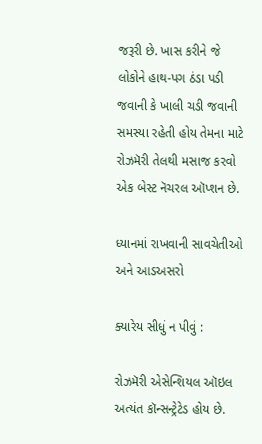જરૂરી છે. ખાસ કરીને જે લોકોને હાથ-પગ ઠંડા પડી જવાની કે ખાલી ચડી જવાની સમસ્યા રહેતી હોય તેમના માટે રોઝમૅરી તેલથી મસાજ કરવો એક બેસ્ટ નૅચરલ ઑપ્શન છે.

ધ્યાનમાં રાખવાની સાવચેતીઓ અને આડઅસરો

ક્યારેય સીધું ન પીવું :

રોઝમૅરી એસેન્શિયલ ઑઇલ અત્યંત કૉન્સન્ટ્રેટેડ હોય છે.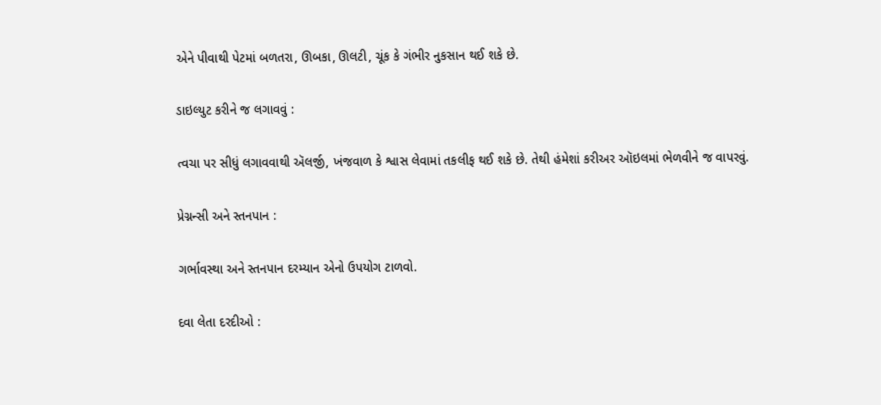એને પીવાથી પેટમાં બળતરા, ઊબકા, ઊલટી, ચૂંક કે ગંભીર નુકસાન થઈ શકે છે.

ડાઇલ્યુટ કરીને જ લગાવવું :

ત્વચા પર સીધું લગાવવાથી ઍલર્જી, ખંજવાળ કે શ્વાસ લેવામાં તકલીફ થઈ શકે છે. તેથી હંમેશાં કરીઅર ઑઇલમાં ભેળવીને જ વાપરવું.

પ્રેગ્નન્સી અને સ્તનપાન :

ગર્ભાવસ્થા અને સ્તનપાન દરમ્યાન એનો ઉપયોગ ટાળવો.

દવા લેતા દરદીઓ :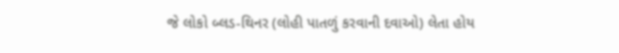જે લોકો બ્લડ-થિનર (લોહી પાતળું કરવાની દવાઓ) લેતા હોય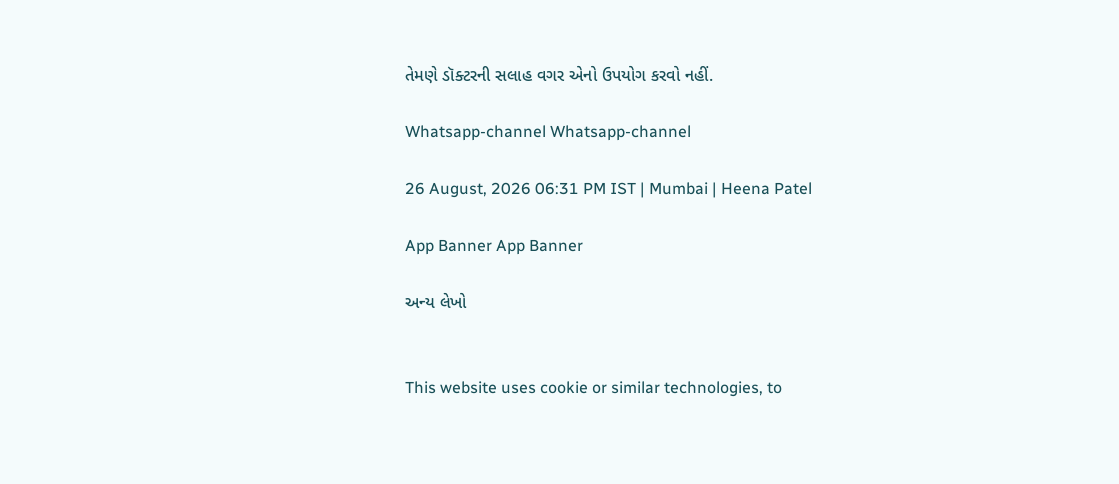તેમણે ડૉક્ટરની સલાહ વગર એનો ઉપયોગ કરવો નહીં.

Whatsapp-channel Whatsapp-channel

26 August, 2026 06:31 PM IST | Mumbai | Heena Patel

App Banner App Banner

અન્ય લેખો


This website uses cookie or similar technologies, to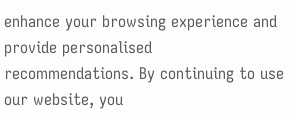enhance your browsing experience and provide personalised recommendations. By continuing to use our website, you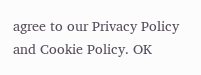agree to our Privacy Policy and Cookie Policy. OK